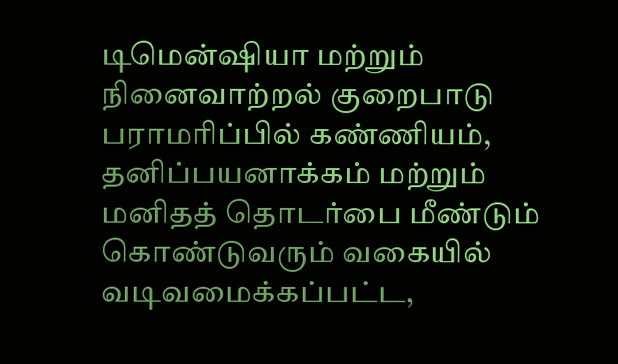டிமென்ஷியா மற்றும் நினைவாற்றல் குறைபாடு பராமரிப்பில் கண்ணியம், தனிப்பயனாக்கம் மற்றும் மனிதத் தொடர்பை மீண்டும் கொண்டுவரும் வகையில் வடிவமைக்கப்பட்ட,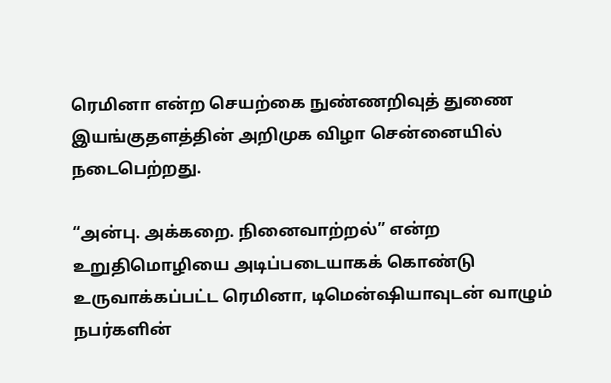ரெமினா என்ற செயற்கை நுண்ணறிவுத் துணை இயங்குதளத்தின் அறிமுக விழா சென்னையில் நடைபெற்றது.

“அன்பு. அக்கறை. நினைவாற்றல்” என்ற உறுதிமொழியை அடிப்படையாகக் கொண்டு உருவாக்கப்பட்ட ரெமினா, டிமென்ஷியாவுடன் வாழும் நபர்களின்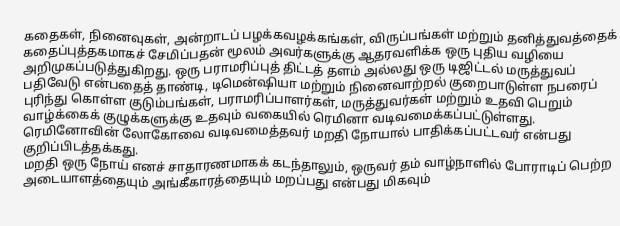கதைகள், நினைவுகள், அன்றாடப் பழக்கவழக்கங்கள், விருப்பங்கள் மற்றும் தனித்துவத்தைக் கதைப்புத்தகமாகச் சேமிப்பதன் மூலம் அவர்களுக்கு ஆதரவளிக்க ஒரு புதிய வழியை அறிமுகப்படுத்துகிறது. ஒரு பராமரிப்புத் திட்டத் தளம் அல்லது ஒரு டிஜிட்டல் மருத்துவப் பதிவேடு என்பதைத் தாண்டி, டிமென்ஷியா மற்றும் நினைவாற்றல் குறைபாடுள்ள நபரைப் புரிந்து கொள்ள குடும்பங்கள், பராமரிப்பாளர்கள், மருத்துவர்கள் மற்றும் உதவி பெறும் வாழ்க்கைக் குழுக்களுக்கு உதவும் வகையில் ரெமினா வடிவமைக்கப்பட்டுள்ளது. ரெமினோவின் லோகோவை வடிவமைத்தவர் மறதி நோயால் பாதிக்கப்பட்டவர் என்பது குறிப்பிடத்தக்கது.
மறதி ஒரு நோய் எனச் சாதாரணமாகக் கடந்தாலும், ஒருவர் தம் வாழ்நாளில் போராடிப் பெற்ற அடையாளத்தையும் அங்கீகாரத்தையும் மறப்பது என்பது மிகவும்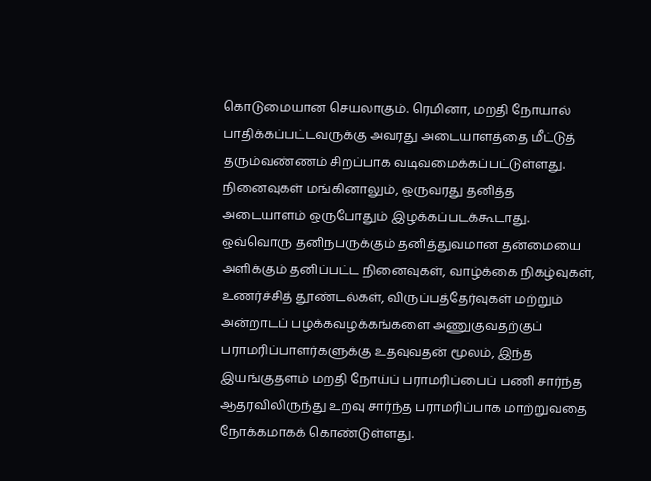கொடுமையான செயலாகும். ரெமினா, மறதி நோயால் பாதிக்கப்பட்டவருக்கு அவரது அடையாளத்தை மீட்டுத் தரும்வண்ணம் சிறப்பாக வடிவமைக்கப்பட்டுள்ளது. நினைவுகள் மங்கினாலும், ஒருவரது தனித்த அடையாளம் ஒருபோதும் இழக்கப்படக்கூடாது. ஒவ்வொரு தனிநபருக்கும் தனித்துவமான தன்மையை அளிக்கும் தனிப்பட்ட நினைவுகள், வாழ்க்கை நிகழ்வுகள், உணர்ச்சித் தூண்டல்கள், விருப்பத்தேர்வுகள் மற்றும் அன்றாடப் பழக்கவழக்கங்களை அணுகுவதற்குப் பராமரிப்பாளர்களுக்கு உதவுவதன் மூலம், இந்த இயங்குதளம் மறதி நோய்ப் பராமரிப்பைப் பணி சார்ந்த ஆதரவிலிருந்து உறவு சார்ந்த பராமரிப்பாக மாற்றுவதை நோக்கமாகக் கொண்டுள்ளது.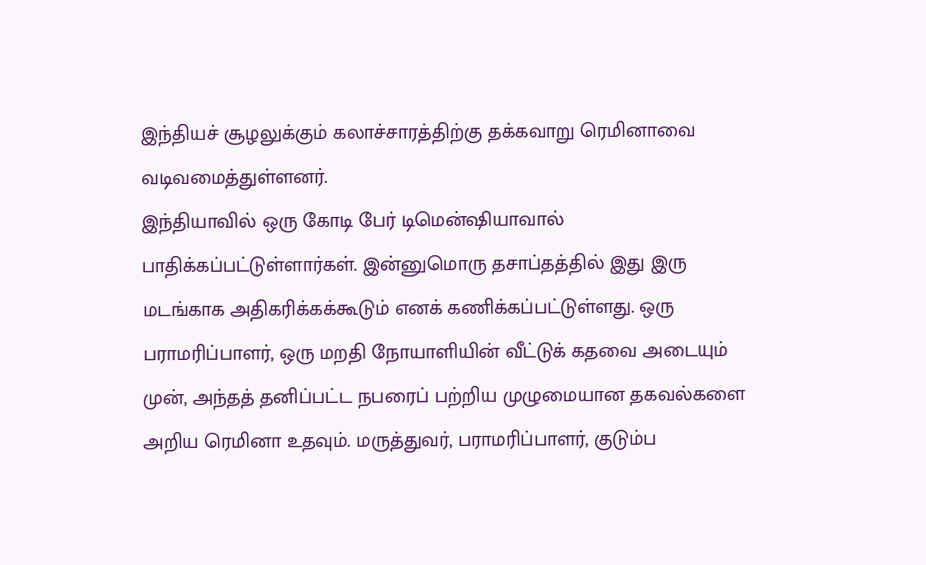இந்தியச் சூழலுக்கும் கலாச்சாரத்திற்கு தக்கவாறு ரெமினாவை வடிவமைத்துள்ளனர்.
இந்தியாவில் ஒரு கோடி பேர் டிமென்ஷியாவால் பாதிக்கப்பட்டுள்ளார்கள். இன்னுமொரு தசாப்தத்தில் இது இரு மடங்காக அதிகரிக்கக்கூடும் எனக் கணிக்கப்பட்டுள்ளது. ஒரு பராமரிப்பாளர், ஒரு மறதி நோயாளியின் வீட்டுக் கதவை அடையும் முன், அந்தத் தனிப்பட்ட நபரைப் பற்றிய முழுமையான தகவல்களை அறிய ரெமினா உதவும். மருத்துவர், பராமரிப்பாளர், குடும்ப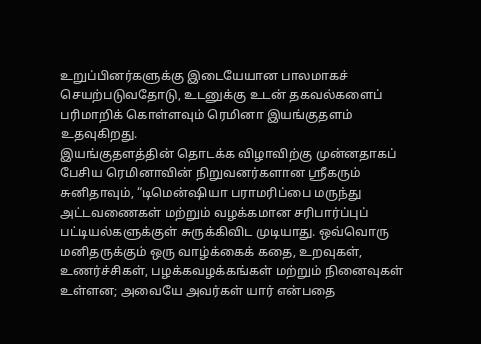உறுப்பினர்களுக்கு இடையேயான பாலமாகச் செயற்படுவதோடு, உடனுக்கு உடன் தகவல்களைப் பரிமாறிக் கொள்ளவும் ரெமினா இயங்குதளம் உதவுகிறது.
இயங்குதளத்தின் தொடக்க விழாவிற்கு முன்னதாகப் பேசிய ரெமினாவின் நிறுவனர்களான ஸ்ரீகரும் சுனிதாவும், “டிமென்ஷியா பராமரிப்பை மருந்து அட்டவணைகள் மற்றும் வழக்கமான சரிபார்ப்புப் பட்டியல்களுக்குள் சுருக்கிவிட முடியாது. ஒவ்வொரு மனிதருக்கும் ஒரு வாழ்க்கைக் கதை, உறவுகள், உணர்ச்சிகள், பழக்கவழக்கங்கள் மற்றும் நினைவுகள் உள்ளன; அவையே அவர்கள் யார் என்பதை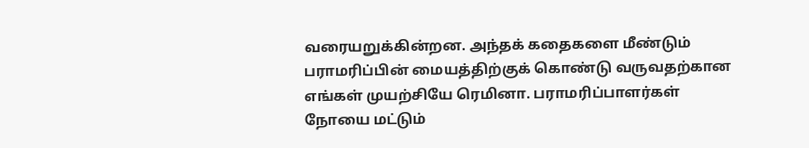வரையறுக்கின்றன. அந்தக் கதைகளை மீண்டும் பராமரிப்பின் மையத்திற்குக் கொண்டு வருவதற்கான எங்கள் முயற்சியே ரெமினா. பராமரிப்பாளர்கள் நோயை மட்டும்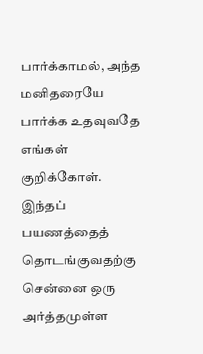பார்க்காமல், அந்த மனிதரையே பார்க்க உதவுவதே எங்கள் குறிக்கோள். இந்தப் பயணத்தைத் தொடங்குவதற்கு சென்னை ஒரு அர்த்தமுள்ள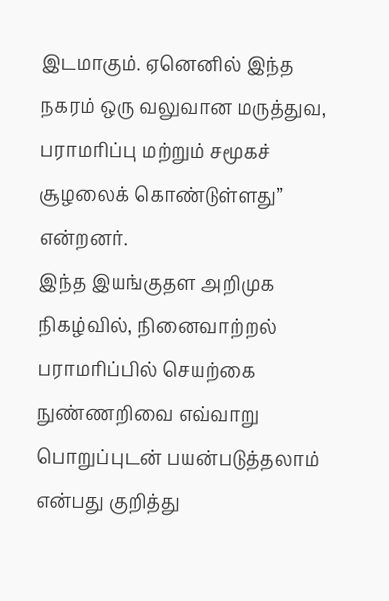இடமாகும். ஏனெனில் இந்த நகரம் ஒரு வலுவான மருத்துவ, பராமரிப்பு மற்றும் சமூகச் சூழலைக் கொண்டுள்ளது” என்றனர்.
இந்த இயங்குதள அறிமுக நிகழ்வில், நினைவாற்றல் பராமரிப்பில் செயற்கை நுண்ணறிவை எவ்வாறு பொறுப்புடன் பயன்படுத்தலாம் என்பது குறித்து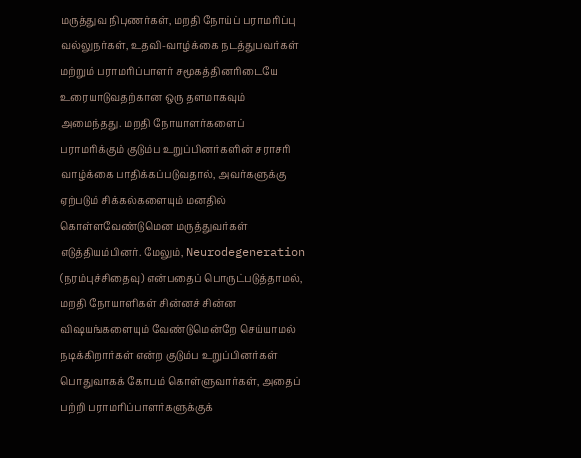மருத்துவ நிபுணர்கள், மறதி நோய்ப் பராமரிப்பு வல்லுநர்கள், உதவி-வாழ்க்கை நடத்துபவர்கள் மற்றும் பராமரிப்பாளர் சமூகத்தினரிடையே உரையாடுவதற்கான ஒரு தளமாகவும் அமைந்தது. மறதி நோயாளர்களைப் பராமரிக்கும் குடும்ப உறுப்பினர்களின் சராசரி வாழ்க்கை பாதிக்கப்படுவதால், அவர்களுக்கு ஏற்படும் சிக்கல்களையும் மனதில் கொள்ளவேண்டுமென மருத்துவர்கள் எடுத்தியம்பினர். மேலும், Neurodegeneration (நரம்புச்சிதைவு) என்பதைப் பொருட்படுத்தாமல், மறதி நோயாளிகள் சின்னச் சின்ன விஷயங்களையும் வேண்டுமென்றே செய்யாமல் நடிக்கிறார்கள் என்ற குடும்ப உறுப்பினர்கள் பொதுவாகக் கோபம் கொள்ளுவார்கள், அதைப் பற்றி பராமரிப்பாளர்களுக்குக்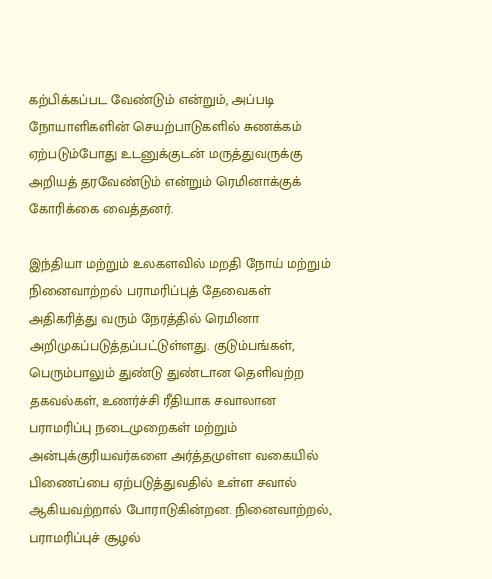கற்பிக்கப்பட வேண்டும் என்றும், அப்படி நோயாளிகளின் செயற்பாடுகளில் சுணக்கம் ஏற்படும்போது உடனுக்குடன் மருத்துவருக்கு அறியத் தரவேண்டும் என்றும் ரெமினாக்குக் கோரிக்கை வைத்தனர்.

இந்தியா மற்றும் உலகளவில் மறதி நோய் மற்றும் நினைவாற்றல் பராமரிப்புத் தேவைகள் அதிகரித்து வரும் நேரத்தில் ரெமினா அறிமுகப்படுத்தப்பட்டுள்ளது. குடும்பங்கள், பெரும்பாலும் துண்டு துண்டான தெளிவற்ற தகவல்கள், உணர்ச்சி ரீதியாக சவாலான பராமரிப்பு நடைமுறைகள் மற்றும் அன்புக்குரியவர்களை அர்த்தமுள்ள வகையில் பிணைப்பை ஏற்படுத்துவதில் உள்ள சவால் ஆகியவற்றால் போராடுகின்றன. நினைவாற்றல், பராமரிப்புச் சூழல்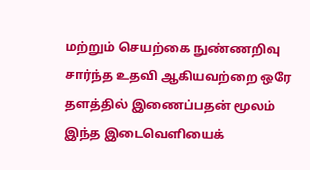மற்றும் செயற்கை நுண்ணறிவு சார்ந்த உதவி ஆகியவற்றை ஒரே தளத்தில் இணைப்பதன் மூலம் இந்த இடைவெளியைக்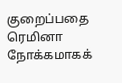குறைப்பதை ரெமினா நோக்கமாகக்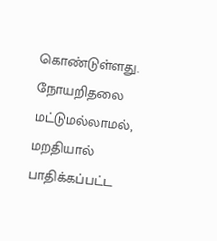கொண்டுள்ளது. நோயறிதலை மட்டுமல்லாமல், மறதியால் பாதிக்கப்பட்ட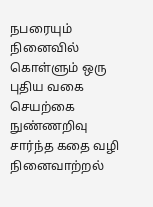நபரையும் நினைவில் கொள்ளும் ஒரு புதிய வகை செயற்கை நுண்ணறிவு சார்ந்த கதை வழி நினைவாற்றல்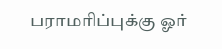பராமரிப்புக்கு ஓர்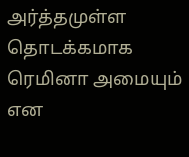அர்த்தமுள்ள தொடக்கமாக ரெமினா அமையும் என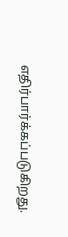எதிர்பார்க்கப்படுகிறது.